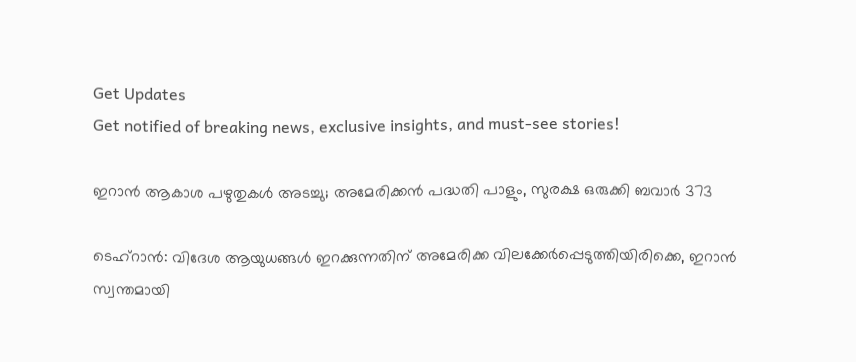Get Updates
Get notified of breaking news, exclusive insights, and must-see stories!

ഇറാന്‍ ആകാശ പഴുതുകള്‍ അടച്ചു; അമേരിക്കന്‍ പദ്ധതി പാളും, സുരക്ഷ ഒരുക്കി ബവാര്‍ 373

ടെഹ്‌റാന്‍: വിദേശ ആയുധങ്ങള്‍ ഇറക്കുന്നതിന് അമേരിക്ക വിലക്കേര്‍പ്പെടുത്തിയിരിക്കെ, ഇറാന്‍ സ്വന്തമായി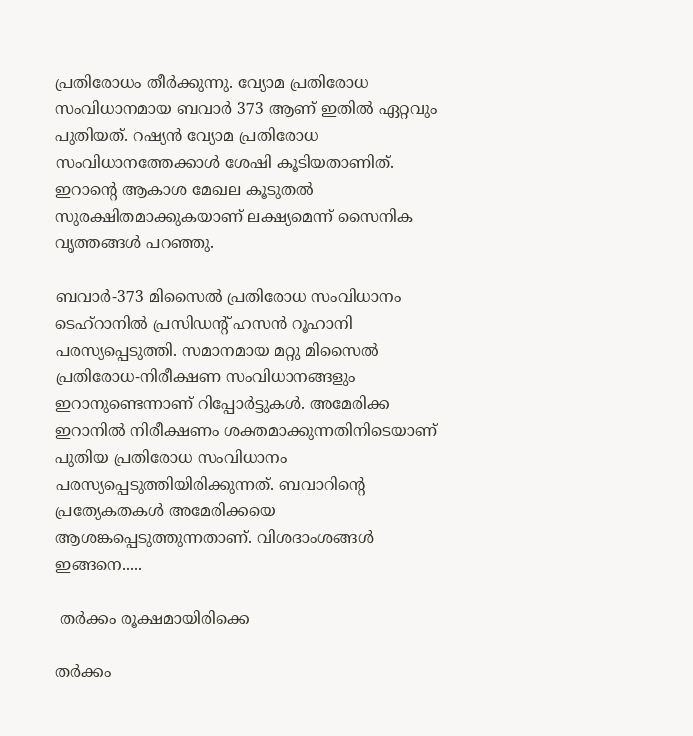പ്രതിരോധം തീര്‍ക്കുന്നു. വ്യോമ പ്രതിരോധ സംവിധാനമായ ബവാര്‍ 373 ആണ് ഇതില്‍ ഏറ്റവും പുതിയത്. റഷ്യന്‍ വ്യോമ പ്രതിരോധ സംവിധാനത്തേക്കാള്‍ ശേഷി കൂടിയതാണിത്. ഇറാന്റെ ആകാശ മേഖല കൂടുതല്‍ സുരക്ഷിതമാക്കുകയാണ് ലക്ഷ്യമെന്ന് സൈനിക വൃത്തങ്ങള്‍ പറഞ്ഞു.

ബവാര്‍-373 മിസൈല്‍ പ്രതിരോധ സംവിധാനം ടെഹ്‌റാനില്‍ പ്രസിഡന്റ് ഹസന്‍ റൂഹാനി പരസ്യപ്പെടുത്തി. സമാനമായ മറ്റു മിസൈല്‍ പ്രതിരോധ-നിരീക്ഷണ സംവിധാനങ്ങളും ഇറാനുണ്ടെന്നാണ് റിപ്പോര്‍ട്ടുകള്‍. അമേരിക്ക ഇറാനില്‍ നിരീക്ഷണം ശക്തമാക്കുന്നതിനിടെയാണ് പുതിയ പ്രതിരോധ സംവിധാനം പരസ്യപ്പെടുത്തിയിരിക്കുന്നത്. ബവാറിന്റെ പ്രത്യേകതകള്‍ അമേരിക്കയെ ആശങ്കപ്പെടുത്തുന്നതാണ്. വിശദാംശങ്ങള്‍ ഇങ്ങനെ.....

 തര്‍ക്കം രൂക്ഷമായിരിക്കെ

തര്‍ക്കം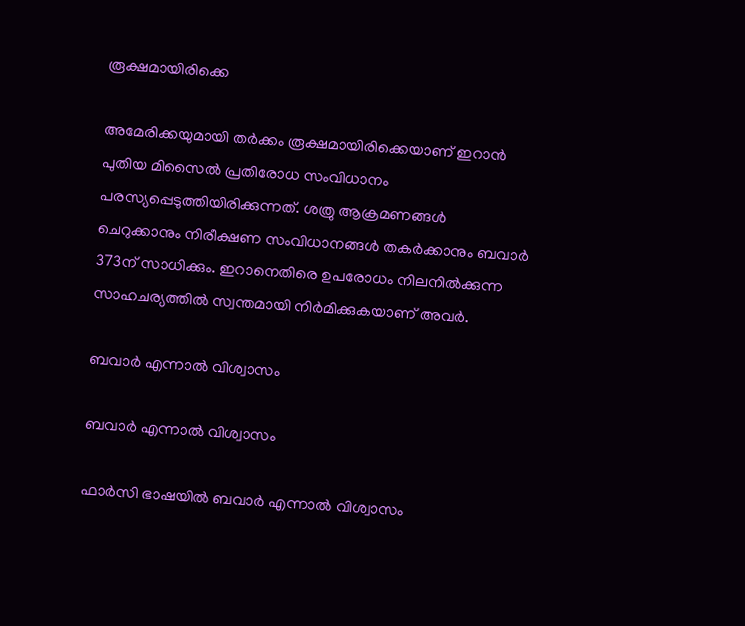രൂക്ഷമായിരിക്കെ

അമേരിക്കയുമായി തര്‍ക്കം രൂക്ഷമായിരിക്കെയാണ് ഇറാന്‍ പുതിയ മിസൈല്‍ പ്രതിരോധ സംവിധാനം പരസ്യപ്പെടുത്തിയിരിക്കുന്നത്. ശത്രു ആക്രമണങ്ങള്‍ ചെറുക്കാനും നിരീക്ഷണ സംവിധാനങ്ങള്‍ തകര്‍ക്കാനും ബവാര്‍ 373ന് സാധിക്കും. ഇറാനെതിരെ ഉപരോധം നിലനില്‍ക്കുന്ന സാഹചര്യത്തില്‍ സ്വന്തമായി നിര്‍മിക്കുകയാണ് അവര്‍.

ബവാര്‍ എന്നാല്‍ വിശ്വാസം

ബവാര്‍ എന്നാല്‍ വിശ്വാസം

ഫാര്‍സി ഭാഷയില്‍ ബവാര്‍ എന്നാല്‍ വിശ്വാസം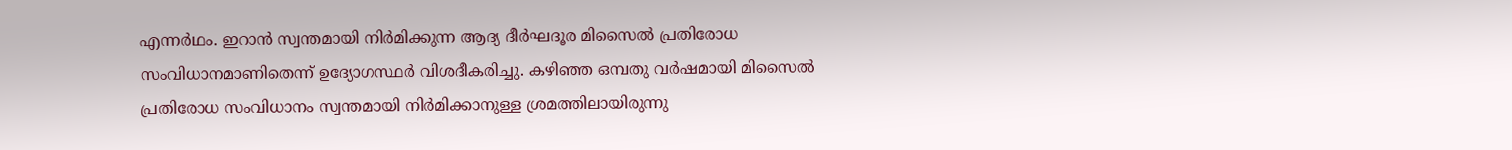എന്നര്‍ഥം. ഇറാന്‍ സ്വന്തമായി നിര്‍മിക്കുന്ന ആദ്യ ദീര്‍ഘദൂര മിസൈല്‍ പ്രതിരോധ സംവിധാനമാണിതെന്ന് ഉദ്യോഗസ്ഥര്‍ വിശദീകരിച്ചു. കഴിഞ്ഞ ഒമ്പതു വര്‍ഷമായി മിസൈല്‍ പ്രതിരോധ സംവിധാനം സ്വന്തമായി നിര്‍മിക്കാനുള്ള ശ്രമത്തിലായിരുന്നു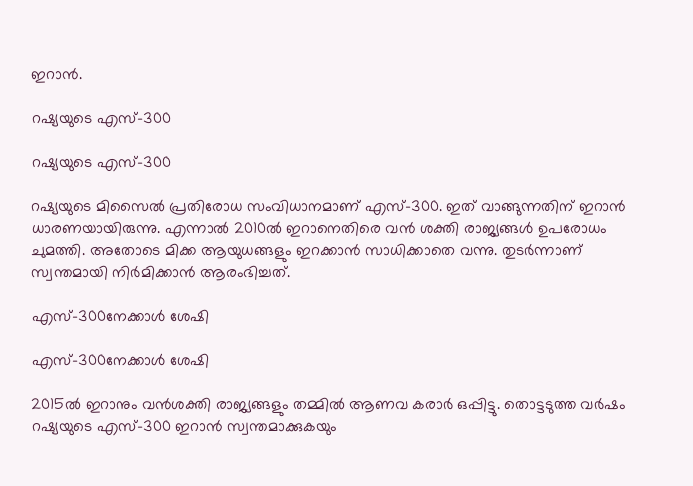ഇറാന്‍.

റഷ്യയുടെ എസ്-300

റഷ്യയുടെ എസ്-300

റഷ്യയുടെ മിസൈല്‍ പ്രതിരോധ സംവിധാനമാണ് എസ്-300. ഇത് വാങ്ങുന്നതിന് ഇറാന്‍ ധാരണയായിരുന്നു. എന്നാല്‍ 2010ല്‍ ഇറാനെതിരെ വന്‍ ശക്തി രാജ്യങ്ങള്‍ ഉപരോധം ചുമത്തി. അതോടെ മിക്ക ആയുധങ്ങളും ഇറക്കാന്‍ സാധിക്കാതെ വന്നു. തുടര്‍ന്നാണ് സ്വന്തമായി നിര്‍മിക്കാന്‍ ആരംഭിച്ചത്.

എസ്-300നേക്കാള്‍ ശേഷി

എസ്-300നേക്കാള്‍ ശേഷി

2015ല്‍ ഇറാനും വന്‍ശക്തി രാജ്യങ്ങളും തമ്മില്‍ ആണവ കരാര്‍ ഒപ്പിട്ടു. തൊട്ടടുത്ത വര്‍ഷം റഷ്യയുടെ എസ്-300 ഇറാന്‍ സ്വന്തമാക്കുകയും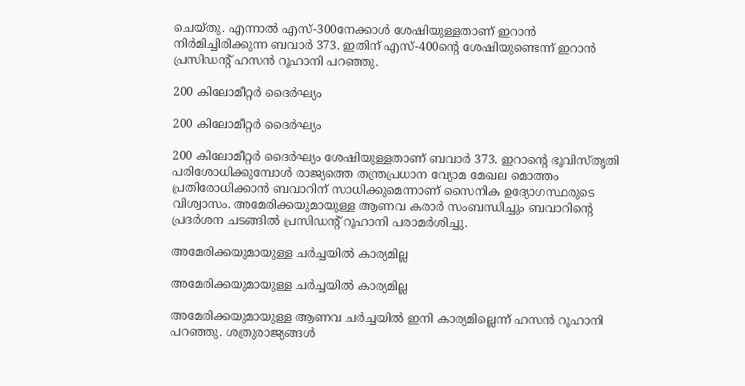ചെയ്തു. എന്നാല്‍ എസ്-300നേക്കാള്‍ ശേഷിയുള്ളതാണ് ഇറാന്‍ നിര്‍മിച്ചിരിക്കുന്ന ബവാര്‍ 373. ഇതിന് എസ്-400ന്റെ ശേഷിയുണ്ടെന്ന് ഇറാന്‍ പ്രസിഡന്റ് ഹസന്‍ റൂഹാനി പറഞ്ഞു.

200 കിലോമീറ്റര്‍ ദൈര്‍ഘ്യം

200 കിലോമീറ്റര്‍ ദൈര്‍ഘ്യം

200 കിലോമീറ്റര്‍ ദൈര്‍ഘ്യം ശേഷിയുള്ളതാണ് ബവാര്‍ 373. ഇറാന്റെ ഭൂവിസ്തൃതി പരിശോധിക്കുമ്പോള്‍ രാജ്യത്തെ തന്ത്രപ്രധാന വ്യോമ മേഖല മൊത്തം പ്രതിരോധിക്കാന്‍ ബവാറിന് സാധിക്കുമെന്നാണ് സൈനിക ഉദ്യോഗസ്ഥരുടെ വിശ്വാസം. അമേരിക്കയുമായുള്ള ആണവ കരാര്‍ സംബന്ധിച്ചും ബവാറിന്റെ പ്രദര്‍ശന ചടങ്ങില്‍ പ്രസിഡന്റ് റൂഹാനി പരാമര്‍ശിച്ചു.

അമേരിക്കയുമായുള്ള ചര്‍ച്ചയില്‍ കാര്യമില്ല

അമേരിക്കയുമായുള്ള ചര്‍ച്ചയില്‍ കാര്യമില്ല

അമേരിക്കയുമായുള്ള ആണവ ചര്‍ച്ചയില്‍ ഇനി കാര്യമില്ലെന്ന് ഹസന്‍ റൂഹാനി പറഞ്ഞു. ശത്രുരാജ്യങ്ങള്‍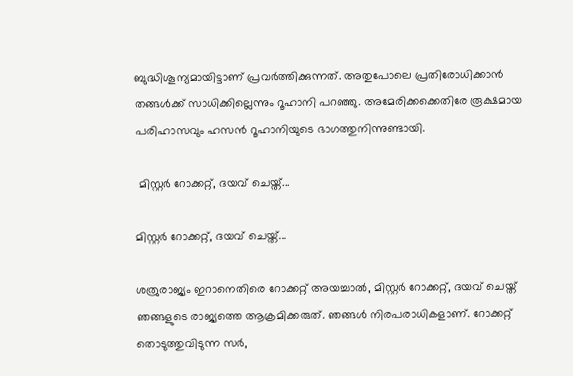ബുദ്ധിശൂന്യമായിട്ടാണ് പ്രവര്‍ത്തിക്കുന്നത്. അതുപോലെ പ്രതിരോധിക്കാന്‍ തങ്ങള്‍ക്ക് സാധിക്കില്ലെന്നും റൂഹാനി പറഞ്ഞു. അമേരിക്കക്കെതിരേ രൂക്ഷമായ പരിഹാസവും ഹസന്‍ റൂഹാനിയുടെ ഭാഗത്തുനിന്നുണ്ടായി.

 മിസ്റ്റര്‍ റോക്കറ്റ്, ദയവ് ചെയ്ത്...

മിസ്റ്റര്‍ റോക്കറ്റ്, ദയവ് ചെയ്ത്...

ശത്രുരാജ്യം ഇറാനെതിരെ റോക്കറ്റ് അയച്ചാല്‍, മിസ്റ്റര്‍ റോക്കറ്റ്, ദയവ് ചെയ്ത് ഞങ്ങളുടെ രാജ്യത്തെ ആക്രമിക്കരുത്. ഞങ്ങള്‍ നിരപരാധികളാണ്. റോക്കറ്റ് തൊടുത്തുവിടുന്ന സര്‍,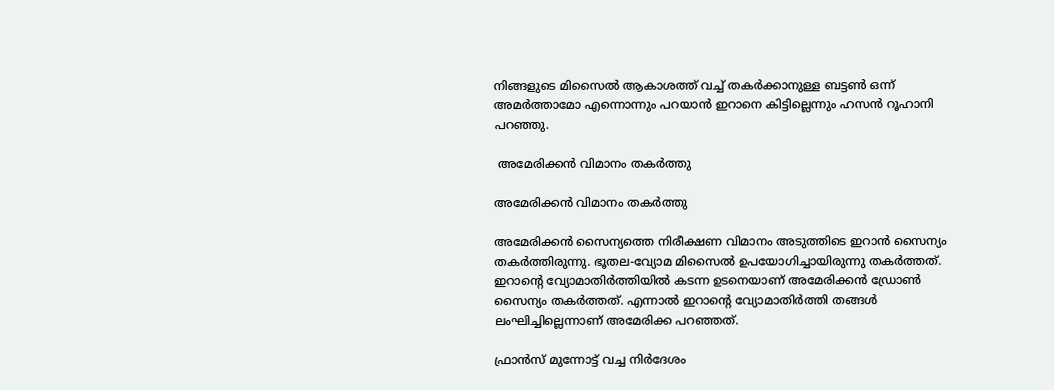നിങ്ങളുടെ മിസൈല്‍ ആകാശത്ത് വച്ച് തകര്‍ക്കാനുള്ള ബട്ടണ്‍ ഒന്ന് അമര്‍ത്താമോ എന്നൊന്നും പറയാന്‍ ഇറാനെ കിട്ടില്ലെന്നും ഹസന്‍ റൂഹാനി പറഞ്ഞു.

 അമേരിക്കന്‍ വിമാനം തകര്‍ത്തു

അമേരിക്കന്‍ വിമാനം തകര്‍ത്തു

അമേരിക്കന്‍ സൈന്യത്തെ നിരീക്ഷണ വിമാനം അടുത്തിടെ ഇറാന്‍ സൈന്യം തകര്‍ത്തിരുന്നു. ഭൂതല-വ്യോമ മിസൈല്‍ ഉപയോഗിച്ചായിരുന്നു തകര്‍ത്തത്. ഇറാന്റെ വ്യോമാതിര്‍ത്തിയില്‍ കടന്ന ഉടനെയാണ് അമേരിക്കന്‍ ഡ്രോണ്‍ സൈന്യം തകര്‍ത്തത്. എന്നാല്‍ ഇറാന്റെ വ്യോമാതിര്‍ത്തി തങ്ങള്‍ ലംഘിച്ചില്ലെന്നാണ് അമേരിക്ക പറഞ്ഞത്.

ഫ്രാന്‍സ് മുന്നോട്ട് വച്ച നിര്‍ദേശം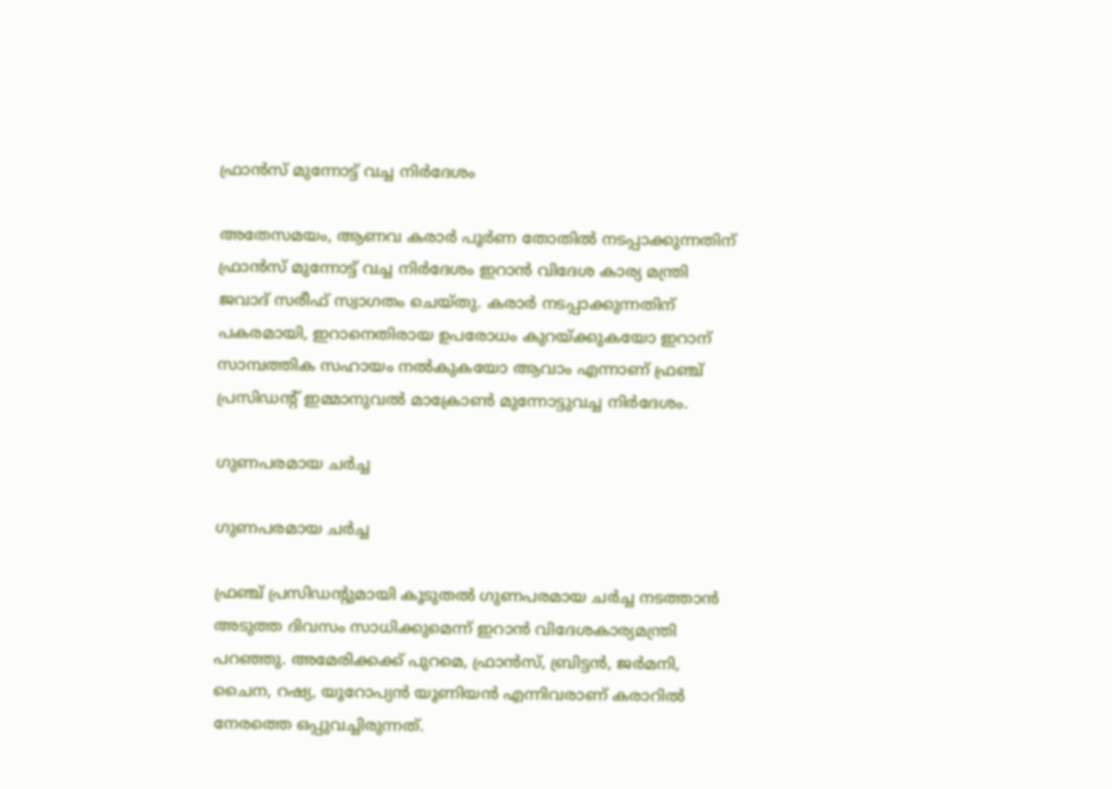ഫ്രാന്‍സ് മുന്നോട്ട് വച്ച നിര്‍ദേശം

അതേസമയം, ആണവ കരാര്‍ പൂര്‍ണ തോതില്‍ നടപ്പാക്കുന്നതിന് ഫ്രാന്‍സ് മുന്നോട്ട് വച്ച നിര്‍ദേശം ഇറാന്‍ വിദേശ കാര്യ മന്ത്രി ജവാദ് സരീഫ് സ്വാഗതം ചെയ്തു. കരാര്‍ നടപ്പാക്കുന്നതിന് പകരമായി, ഇറാനെതിരായ ഉപരോധം കുറയ്ക്കുകയോ ഇറാന് സാമ്പത്തിക സഹായം നല്‍കുകയോ ആവാം എന്നാണ് ഫ്രഞ്ച് പ്രസിഡന്റ് ഇമ്മാനുവല്‍ മാക്രോണ്‍ മുന്നോട്ടുവച്ച നിര്‍ദേശം.

ഗുണപരമായ ചര്‍ച്ച

ഗുണപരമായ ചര്‍ച്ച

ഫ്രഞ്ച് പ്രസിഡന്റുമായി കൂടുതല്‍ ഗുണപരമായ ചര്‍ച്ച നടത്താന്‍ അടുത്ത ദിവസം സാധിക്കുമെന്ന് ഇറാന്‍ വിദേശകാര്യമന്ത്രി പറഞ്ഞു. അമേരിക്കക്ക് പുറമെ, ഫ്രാന്‍സ്, ബ്രിട്ടന്‍, ജര്‍മനി, ചൈന, റഷ്യ, യൂറോപ്യന്‍ യൂണിയന്‍ എന്നിവരാണ് കരാറില്‍ നേരത്തെ ഒപ്പുവച്ചിരുന്നത്.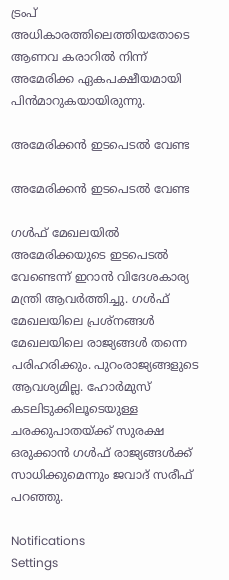ട്രംപ് അധികാരത്തിലെത്തിയതോടെ ആണവ കരാറില്‍ നിന്ന് അമേരിക്ക ഏകപക്ഷീയമായി പിന്‍മാറുകയായിരുന്നു.

അമേരിക്കന്‍ ഇടപെടല്‍ വേണ്ട

അമേരിക്കന്‍ ഇടപെടല്‍ വേണ്ട

ഗള്‍ഫ് മേഖലയില്‍ അമേരിക്കയുടെ ഇടപെടല്‍ വേണ്ടെന്ന് ഇറാന്‍ വിദേശകാര്യ മന്ത്രി ആവര്‍ത്തിച്ചു. ഗള്‍ഫ് മേഖലയിലെ പ്രശ്‌നങ്ങള്‍ മേഖലയിലെ രാജ്യങ്ങള്‍ തന്നെ പരിഹരിക്കും. പുറംരാജ്യങ്ങളുടെ ആവശ്യമില്ല. ഹോര്‍മുസ് കടലിടുക്കിലൂടെയുള്ള ചരക്കുപാതയ്ക്ക് സുരക്ഷ ഒരുക്കാന്‍ ഗള്‍ഫ് രാജ്യങ്ങള്‍ക്ക് സാധിക്കുമെന്നും ജവാദ് സരീഫ് പറഞ്ഞു.

Notifications
Settings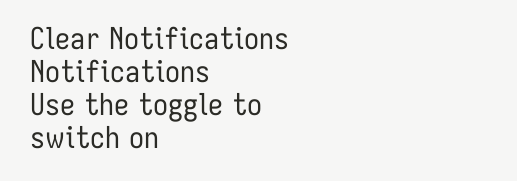Clear Notifications
Notifications
Use the toggle to switch on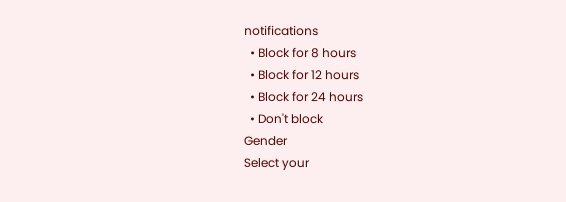notifications
  • Block for 8 hours
  • Block for 12 hours
  • Block for 24 hours
  • Don't block
Gender
Select your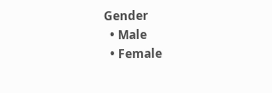Gender
  • Male
  • Female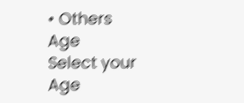• Others
Age
Select your Age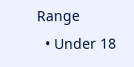Range
  • Under 18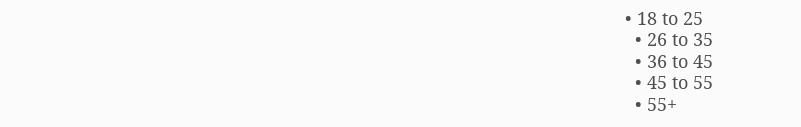• 18 to 25
  • 26 to 35
  • 36 to 45
  • 45 to 55
  • 55+